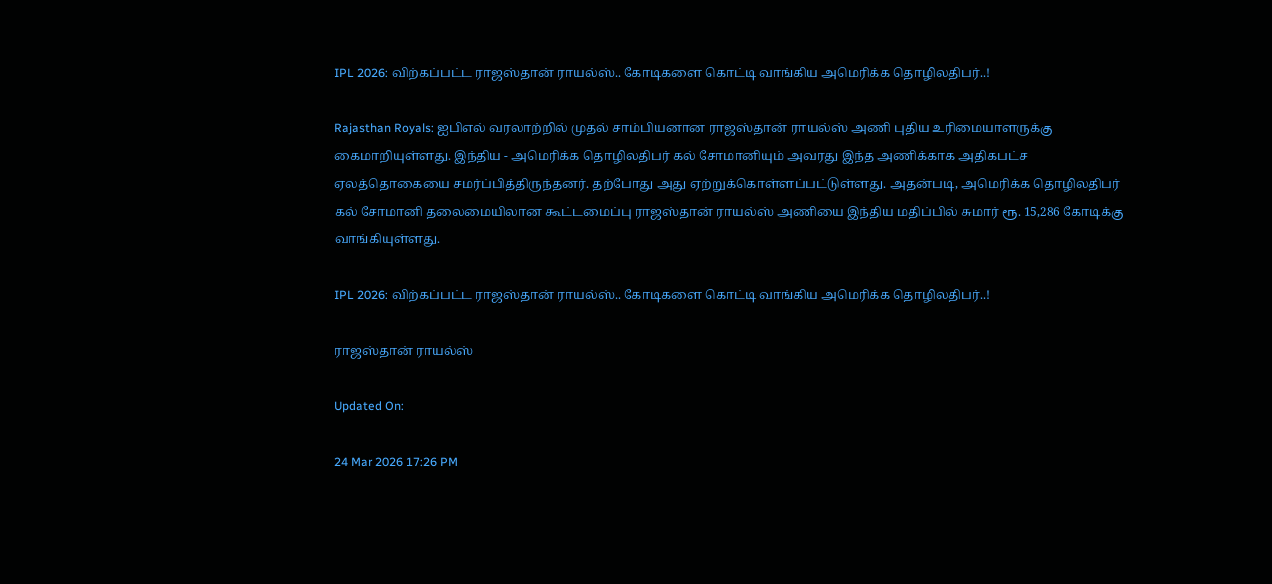IPL 2026: விற்கப்பட்ட ராஜஸ்தான் ராயல்ஸ்.. கோடிகளை கொட்டி வாங்கிய அமெரிக்க தொழிலதிபர்..!

Rajasthan Royals: ஐபிஎல் வரலாற்றில் முதல் சாம்பியனான ராஜஸ்தான் ராயல்ஸ் அணி புதிய உரிமையாளருக்கு கைமாறியுள்ளது. இந்திய - அமெரிக்க தொழிலதிபர் கல் சோமானியும் அவரது இந்த அணிக்காக அதிகபட்ச ஏலத்தொகையை சமர்ப்பித்திருந்தனர். தற்போது அது ஏற்றுக்கொள்ளப்பட்டுள்ளது. அதன்படி, அமெரிக்க தொழிலதிபர் கல் சோமானி தலைமையிலான கூட்டமைப்பு ராஜஸ்தான் ராயல்ஸ் அணியை இந்திய மதிப்பில் சுமார் ரூ. 15,286 கோடிக்கு வாங்கியுள்ளது.

IPL 2026: விற்கப்பட்ட ராஜஸ்தான் ராயல்ஸ்.. கோடிகளை கொட்டி வாங்கிய அமெரிக்க தொழிலதிபர்..!

ராஜஸ்தான் ராயல்ஸ்

Updated On:

24 Mar 2026 17:26 PM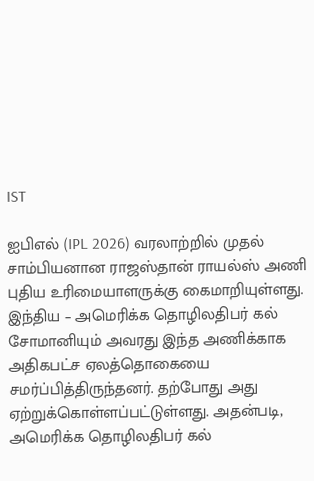IST

ஐபிஎல் (IPL 2026) வரலாற்றில் முதல் சாம்பியனான ராஜஸ்தான் ராயல்ஸ் அணி புதிய உரிமையாளருக்கு கைமாறியுள்ளது. இந்திய – அமெரிக்க தொழிலதிபர் கல் சோமானியும் அவரது இந்த அணிக்காக அதிகபட்ச ஏலத்தொகையை சமர்ப்பித்திருந்தனர். தற்போது அது ஏற்றுக்கொள்ளப்பட்டுள்ளது. அதன்படி, அமெரிக்க தொழிலதிபர் கல்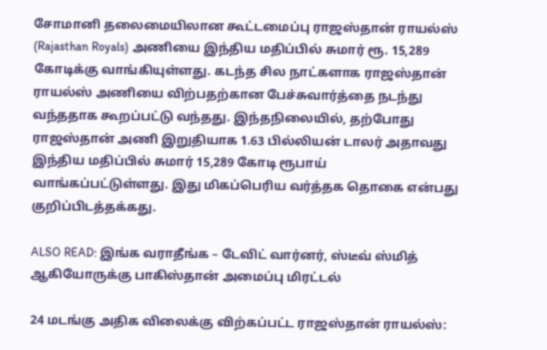சோமானி தலைமையிலான கூட்டமைப்பு ராஜஸ்தான் ராயல்ஸ் (Rajasthan Royals) அணியை இந்திய மதிப்பில் சுமார் ரூ. 15,289 கோடிக்கு வாங்கியுள்ளது. கடந்த சில நாட்களாக ராஜஸ்தான் ராயல்ஸ் அணியை விற்பதற்கான பேச்சுவார்த்தை நடந்து வந்ததாக கூறப்பட்டு வந்தது. இந்தநிலையில், தற்போது ராஜஸ்தான் அணி இறுதியாக 1.63 பில்லியன் டாலர் அதாவது இந்திய மதிப்பில் சுமார் 15,289 கோடி ரூபாய் வாங்கப்பட்டுள்ளது. இது மிகப்பெரிய வர்த்தக தொகை என்பது குறிப்பிடத்தக்கது.

ALSO READ: இங்க வராதீங்க – டேவிட் வார்னர், ஸ்டீவ் ஸ்மித் ஆகியோருக்கு பாகிஸ்தான் அமைப்பு மிரட்டல்

24 மடங்கு அதிக விலைக்கு விற்கப்பட்ட ராஜஸ்தான் ராயல்ஸ்: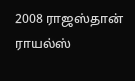2008 ராஜஸ்தான் ராயல்ஸ்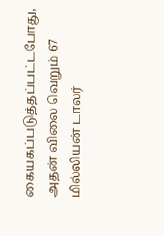கையகப்படுத்தப்பட்டபோது, அதன் விலை வெறும் 67 மில்லியன் டாலர்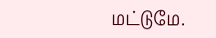மட்டுமே.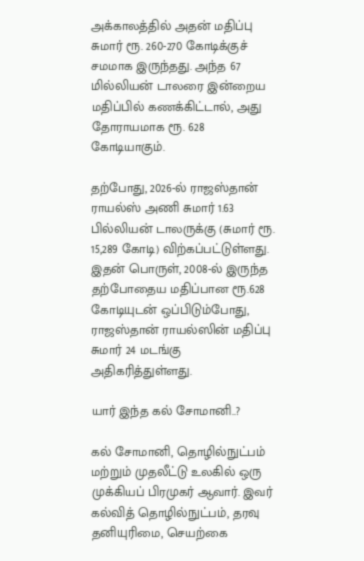அக்காலத்தில் அதன் மதிப்பு சுமார் ரூ. 260-270 கோடிக்குச் சமமாக இருந்தது. அந்த 67 மில்லியன் டாலரை இன்றைய மதிப்பில் கணக்கிட்டால், அது தோராயமாக ரூ. 628 கோடியாகும்.

தற்போது, 2026-ல் ராஜஸ்தான் ராயல்ஸ் அணி சுமார் 1.63 பில்லியன் டாலருக்கு (சுமார் ரூ. 15,289 கோடி) விற்கப்பட்டுள்ளது. இதன் பொருள், 2008-ல் இருந்த தற்போதைய மதிப்பான ரூ.628 கோடியுடன் ஒப்பிடும்போது, ராஜஸ்தான் ராயல்ஸின் மதிப்பு சுமார் 24 மடங்கு அதிகரித்துள்ளது.

யார் இந்த கல் சோமானி..?

கல் சோமானி, தொழில்நுட்பம் மற்றும் முதலீட்டு உலகில் ஒரு முக்கியப் பிரமுகர் ஆவார். இவர் கல்வித் தொழில்நுட்பம், தரவு தனியுரிமை, செயற்கை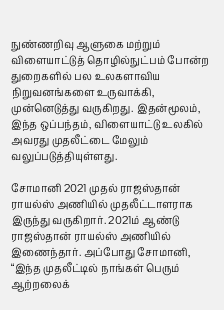நுண்ணறிவு ஆளுகை மற்றும் விளையாட்டுத் தொழில்நுட்பம் போன்ற துறைகளில் பல உலகளாவிய நிறுவனங்களை உருவாக்கி, முன்னெடுத்து வருகிறது. இதன்மூலம், இந்த ஒப்பந்தம், விளையாட்டு உலகில் அவரது முதலீட்டை மேலும் வலுப்படுத்தியுள்ளது.

சோமானி 2021 முதல் ராஜஸ்தான் ராயல்ஸ் அணியில் முதலீட்டாளராக இருந்து வருகிறார். 2021ம் ஆண்டு ராஜஸ்தான் ராயல்ஸ் அணியில் இணைந்தார். அப்போது சோமானி, “இந்த முதலீட்டில் நாங்கள் பெரும் ஆற்றலைக்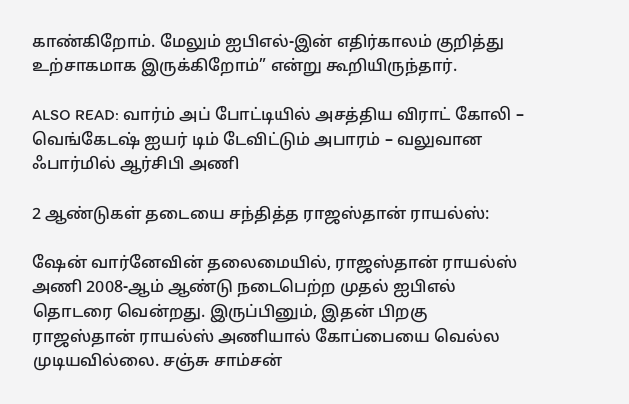காண்கிறோம். மேலும் ஐபிஎல்-இன் எதிர்காலம் குறித்து உற்சாகமாக இருக்கிறோம்” என்று கூறியிருந்தார்.

ALSO READ: வார்ம் அப் போட்டியில் அசத்திய விராட் கோலி – வெங்கேடஷ் ஐயர் டிம் டேவிட்டும் அபாரம் – வலுவான ஃபார்மில் ஆர்சிபி அணி

2 ஆண்டுகள் தடையை சந்தித்த ராஜஸ்தான் ராயல்ஸ்:

ஷேன் வார்னேவின் தலைமையில், ராஜஸ்தான் ராயல்ஸ் அணி 2008-ஆம் ஆண்டு நடைபெற்ற முதல் ஐபிஎல் தொடரை வென்றது. இருப்பினும், இதன் பிறகு ராஜஸ்தான் ராயல்ஸ் அணியால் கோப்பையை வெல்ல முடியவில்லை. சஞ்சு சாம்சன்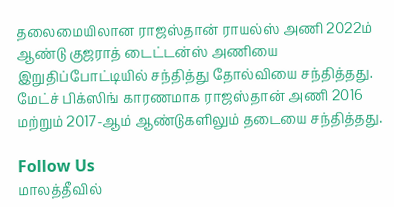தலைமையிலான ராஜஸ்தான் ராயல்ஸ் அணி 2022ம் ஆண்டு குஜராத் டைட்டன்ஸ் அணியை இறுதிப்போட்டியில் சந்தித்து தோல்வியை சந்தித்தது. மேட்ச் பிக்ஸிங் காரணமாக ராஜஸ்தான் அணி 2016 மற்றும் 2017-ஆம் ஆண்டுகளிலும் தடையை சந்தித்தது.

Follow Us
மாலத்தீவில்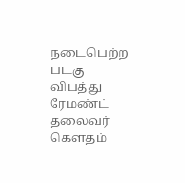நடைபெற்ற படகு விபத்து ரேமண்ட் தலைவர் கௌதம்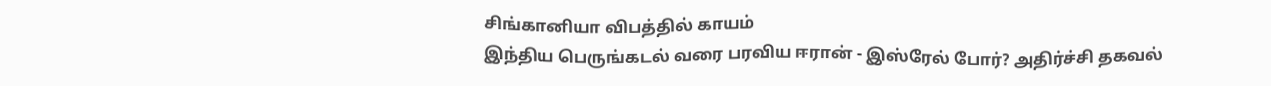சிங்கானியா விபத்தில் காயம்
இந்திய பெருங்கடல் வரை பரவிய ஈரான் - இஸ்ரேல் போர்? அதிர்ச்சி தகவல்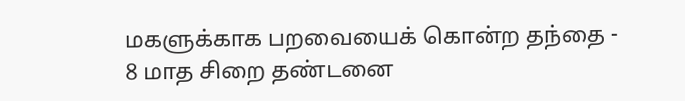மகளுக்காக பறவையைக் கொன்ற தந்தை - 8 மாத சிறை தண்டனை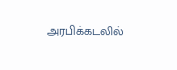அரபிக்கடலில்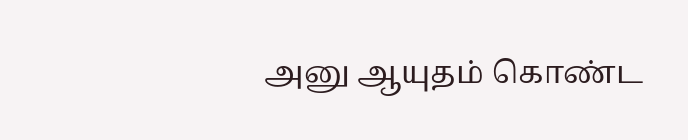அனு ஆயுதம் கொண்ட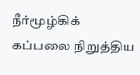நீர்மூழ்கிக் கப்பலை நிறுத்திய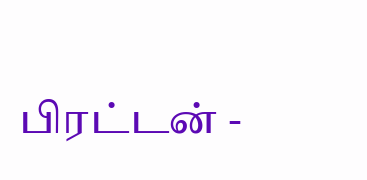பிரட்டன் -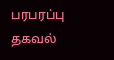பரபரப்பு தகவல்